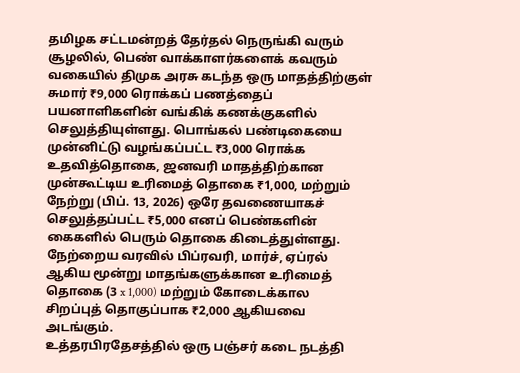தமிழக சட்டமன்றத் தேர்தல் நெருங்கி வரும் சூழலில், பெண் வாக்காளர்களைக் கவரும் வகையில் திமுக அரசு கடந்த ஒரு மாதத்திற்குள் சுமார் ₹9,000 ரொக்கப் பணத்தைப் பயனாளிகளின் வங்கிக் கணக்குகளில் செலுத்தியுள்ளது. பொங்கல் பண்டிகையை முன்னிட்டு வழங்கப்பட்ட ₹3,000 ரொக்க உதவித்தொகை, ஜனவரி மாதத்திற்கான முன்கூட்டிய உரிமைத் தொகை ₹1,000, மற்றும் நேற்று (பிப். 13, 2026) ஒரே தவணையாகச் செலுத்தப்பட்ட ₹5,000 எனப் பெண்களின் கைகளில் பெரும் தொகை கிடைத்துள்ளது. நேற்றைய வரவில் பிப்ரவரி, மார்ச், ஏப்ரல் ஆகிய மூன்று மாதங்களுக்கான உரிமைத் தொகை (3 x 1,000) மற்றும் கோடைக்கால சிறப்புத் தொகுப்பாக ₹2,000 ஆகியவை அடங்கும்.
உத்தரபிரதேசத்தில் ஒரு பஞ்சர் கடை நடத்தி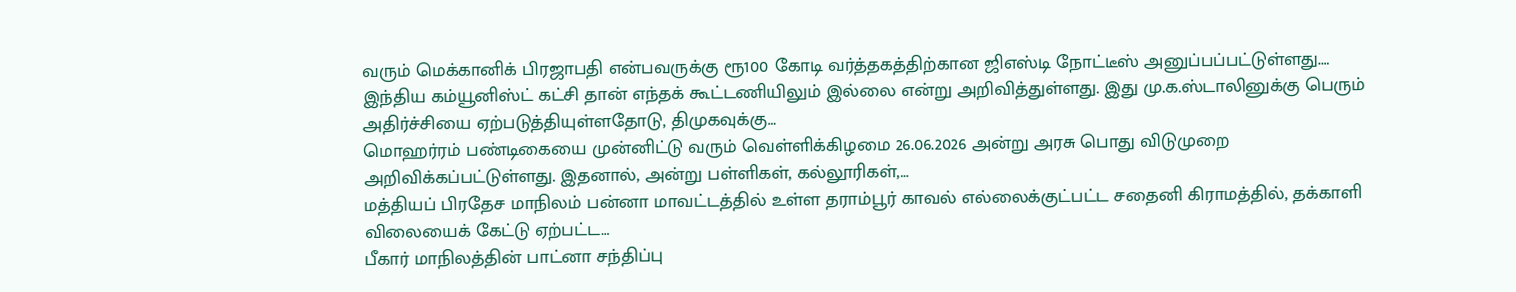வரும் மெக்கானிக் பிரஜாபதி என்பவருக்கு ரூ100 கோடி வர்த்தகத்திற்கான ஜிஎஸ்டி நோட்டீஸ் அனுப்பப்பட்டுள்ளது.…
இந்திய கம்யூனிஸ்ட் கட்சி தான் எந்தக் கூட்டணியிலும் இல்லை என்று அறிவித்துள்ளது. இது மு.க.ஸ்டாலினுக்கு பெரும் அதிர்ச்சியை ஏற்படுத்தியுள்ளதோடு, திமுகவுக்கு…
மொஹர்ரம் பண்டிகையை முன்னிட்டு வரும் வெள்ளிக்கிழமை 26.06.2026 அன்று அரசு பொது விடுமுறை அறிவிக்கப்பட்டுள்ளது. இதனால், அன்று பள்ளிகள், கல்லூரிகள்,…
மத்தியப் பிரதேச மாநிலம் பன்னா மாவட்டத்தில் உள்ள தராம்பூர் காவல் எல்லைக்குட்பட்ட சதைனி கிராமத்தில், தக்காளி விலையைக் கேட்டு ஏற்பட்ட…
பீகார் மாநிலத்தின் பாட்னா சந்திப்பு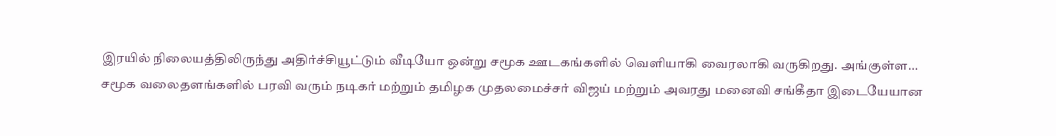இரயில் நிலையத்திலிருந்து அதிர்ச்சியூட்டும் வீடியோ ஒன்று சமூக ஊடகங்களில் வெளியாகி வைரலாகி வருகிறது. அங்குள்ள…
சமூக வலைதளங்களில் பரவி வரும் நடிகர் மற்றும் தமிழக முதலமைச்சர் விஜய் மற்றும் அவரது மனைவி சங்கீதா இடையேயான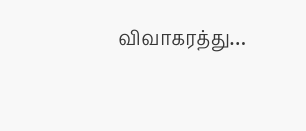விவாகரத்து…